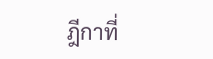ฎีกาที่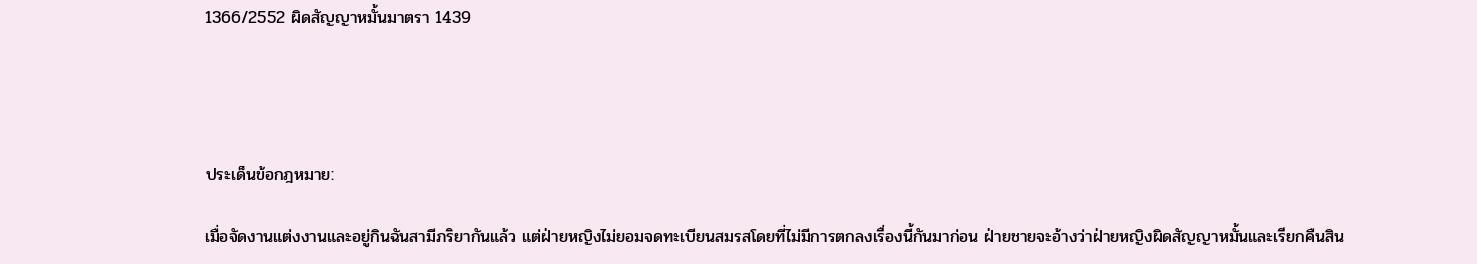1366/2552 ผิดสัญญาหมั้นมาตรา 1439




ประเด็นข้อกฎหมาย:

เมื่อจัดงานแต่งงานและอยู่กินฉันสามีภริยากันแล้ว แต่ฝ่ายหญิงไม่ยอมจดทะเบียนสมรสโดยที่ไม่มีการตกลงเรื่องนี้กันมาก่อน ฝ่ายชายจะอ้างว่าฝ่ายหญิงผิดสัญญาหมั้นและเรียกคืนสิน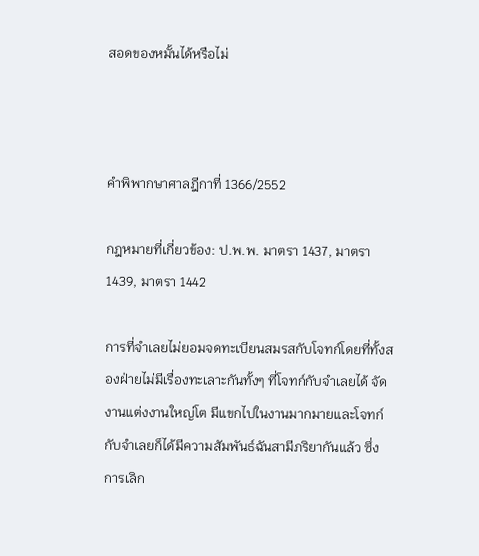สอดของหมั้นได้หรือไม่



คำพิพากษาศาลฎีกาที่ 1366/2552

กฎหมายที่เกี่ยวข้อง: ป.พ.พ. มาตรา 1437, มาตรา 1439, มาตรา 1442

การที่จำเลยไม่ยอมจดทะเบียนสมรสกับโจทก์โดยที่ทั้งสองฝ่ายไม่มีเรื่องทะเลาะกันทั้งๆ ที่โจทก์กับจำเลยได้ จัดงานแต่งงานใหญ่โต มีแขกไปในงานมากมายและโจทก์กับจำเลยก็ได้มีความสัมพันธ์ฉันสามีภริยากันแล้ว ซึ่งการเลิก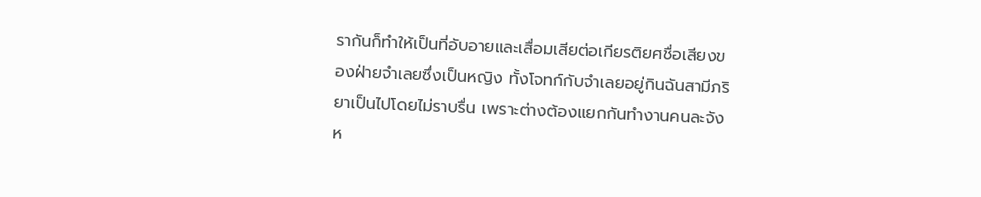รากันก็ทำให้เป็นที่อับอายและเสื่อมเสียต่อเกียรติยศชื่อเสียงของฝ่ายจำเลยซึ่งเป็นหญิง ทั้งโจทก์กับจำเลยอยู่กินฉันสามีภริยาเป็นไปโดยไม่ราบรื่น เพราะต่างต้องแยกกันทำงานคนละจังห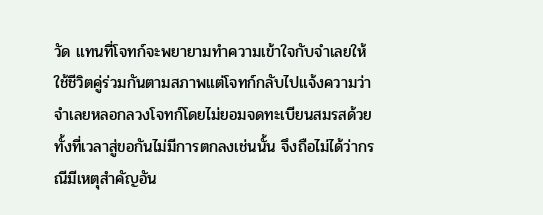วัด แทนที่โจทก์จะพยายามทำความเข้าใจกับจำเลยให้ใช้ชีวิตคู่ร่วมกันตามสภาพแต่โจทก์กลับไปแจ้งความว่าจำเลยหลอกลวงโจทก์โดยไม่ยอมจดทะเบียนสมรสด้วยทั้งที่เวลาสู่ขอกันไม่มีการตกลงเช่นนั้น จึงถือไม่ได้ว่ากรณีมีเหตุสำคัญอัน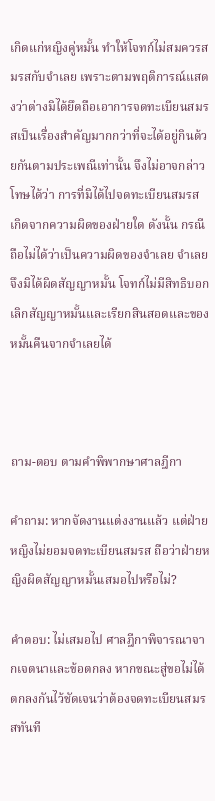เกิดแก่หญิงคู่หมั้น ทำให้โจทก์ไม่สมควรสมรสกับจำเลย เพราะตามพฤติการณ์แสดงว่าต่างมิได้ยึดถือเอาการจดทะเบียนสมรสเป็นเรื่องสำคัญมากกว่าที่จะได้อยู่กินด้วยกันตามประเพณีเท่านั้น จึงไม่อาจกล่าวโทษได้ว่า การที่มิได้ไปจดทะเบียนสมรสเกิดจากความผิดของฝ่ายใด ดังนั้น กรณีถือไม่ได้ว่าเป็นความผิดของจำเลย จำเลยจึงมิได้ผิดสัญญาหมั้น โจทก์ไม่มีสิทธิบอกเลิกสัญญาหมั้นและเรียกสินสอดและของหมั้นคืนจากจำเลยได้



ถาม-ตอบ ตามคำพิพากษาศาลฎีกา

คำถาม: หากจัดงานแต่งงานแล้ว แต่ฝ่ายหญิงไม่ยอมจดทะเบียนสมรส ถือว่าฝ่ายหญิงผิดสัญญาหมั้นเสมอไปหรือไม่?

คำตอบ: ไม่เสมอไป ศาลฎีกาพิจารณาจากเจตนาและข้อตกลง หากขณะสู่ขอไม่ได้ตกลงกันไว้ชัดเจนว่าต้องจดทะเบียนสมรสทันที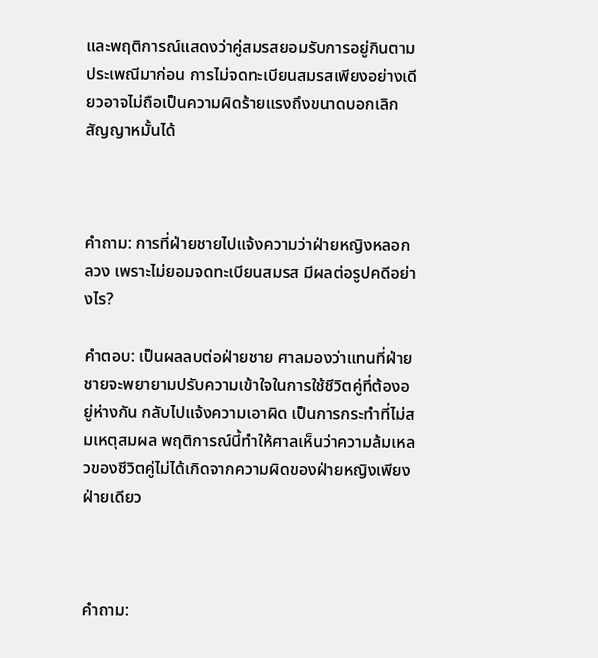และพฤติการณ์แสดงว่าคู่สมรสยอมรับการอยู่กินตามประเพณีมาก่อน การไม่จดทะเบียนสมรสเพียงอย่างเดียวอาจไม่ถือเป็นความผิดร้ายแรงถึงขนาดบอกเลิกสัญญาหมั้นได้



คำถาม: การที่ฝ่ายชายไปแจ้งความว่าฝ่ายหญิงหลอกลวง เพราะไม่ยอมจดทะเบียนสมรส มีผลต่อรูปคดีอย่างไร?

คำตอบ: เป็นผลลบต่อฝ่ายชาย ศาลมองว่าแทนที่ฝ่ายชายจะพยายามปรับความเข้าใจในการใช้ชีวิตคู่ที่ต้องอยู่ห่างกัน กลับไปแจ้งความเอาผิด เป็นการกระทำที่ไม่สมเหตุสมผล พฤติการณ์นี้ทำให้ศาลเห็นว่าความล้มเหลวของชีวิตคู่ไม่ได้เกิดจากความผิดของฝ่ายหญิงเพียงฝ่ายเดียว



คำถาม: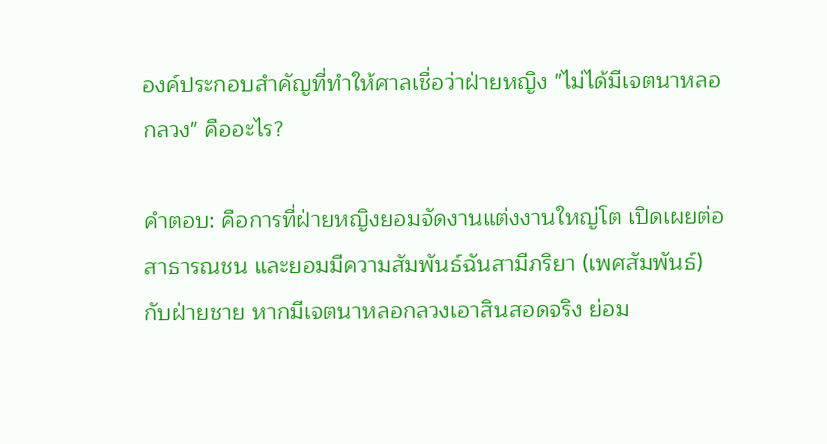องค์ประกอบสำคัญที่ทำให้ศาลเชื่อว่าฝ่ายหญิง "ไม่ได้มีเจตนาหลอกลวง" คืออะไร?

คำตอบ: คือการที่ฝ่ายหญิงยอมจัดงานแต่งงานใหญ่โต เปิดเผยต่อสาธารณชน และยอมมีความสัมพันธ์ฉันสามีภริยา (เพศสัมพันธ์) กับฝ่ายชาย หากมีเจตนาหลอกลวงเอาสินสอดจริง ย่อม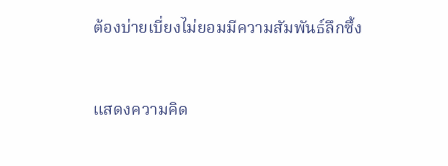ต้องบ่ายเบี่ยงไม่ยอมมีความสัมพันธ์ลึกซึ้ง



แสดงความคิด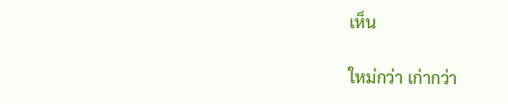เห็น

ใหม่กว่า เก่ากว่า